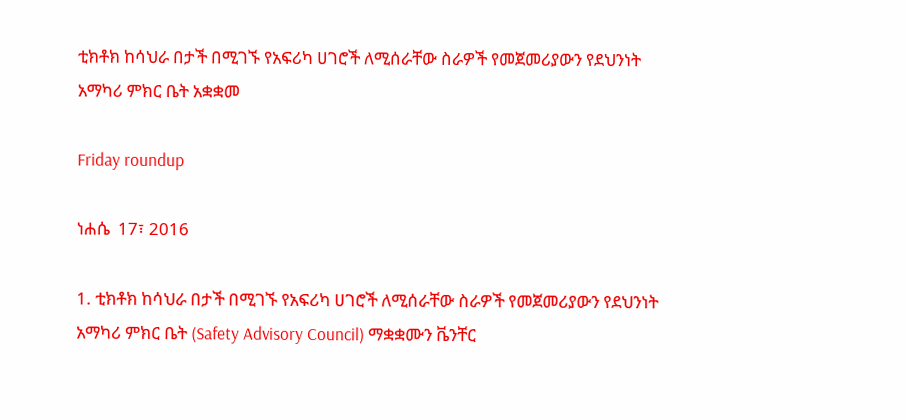ቲክቶክ ከሳህራ በታች በሚገኙ የአፍሪካ ሀገሮች ለሚሰራቸው ስራዎች የመጀመሪያውን የደህንነት አማካሪ ምክር ቤት አቋቋመ

Friday roundup

ነሐሴ  17፣ 2016

1. ቲክቶክ ከሳህራ በታች በሚገኙ የአፍሪካ ሀገሮች ለሚሰራቸው ስራዎች የመጀመሪያውን የደህንነት አማካሪ ምክር ቤት (Safety Advisory Council) ማቋቋሙን ቬንቸር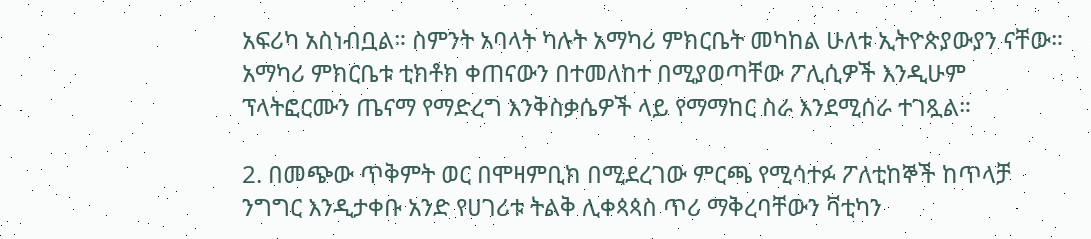አፍሪካ አስነብቧል። ስምንት አባላት ካሉት አማካሪ ምክርቤት መካከል ሁለቱ ኢትዮጵያውያን ናቸው። አማካሪ ምክርቤቱ ቲክቶክ ቀጠናውን በተመለከተ በሚያወጣቸው ፖሊሲዎች እንዲሁም ፕላትፎርሙን ጤናማ የማድረግ እንቅስቃሴዎች ላይ የማማከር ስራ እንደሚሰራ ተገጿል።

2. በመጭው ጥቅምት ወር በሞዛምቢክ በሚደረገው ምርጫ የሚሳተፉ ፖለቲከኞች ከጥላቻ ንግግር እንዲታቀቡ አንድ የሀገሪቱ ትልቅ ሊቀጳጳስ ጥሪ ማቅረባቸውን ቫቲካን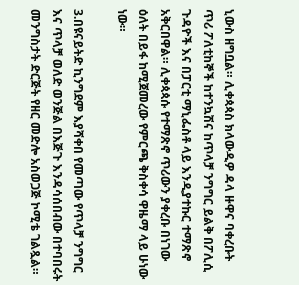ኒውስ ዘግቧል። ሊቀጳጳስ ክላውዲዎ ዳላ ዙዋና ባቀረቡት ጥሪ ፖለቲከኞች ከተንኳሽና ከጥላቻ ንግግር ይልቅ በፖሊሲ ጉዳዮች እና በፓርቲ ማኒፌስቶ ላይ እንዲያተኩር ተማጽኖ አቅርበዋል። ሊቀጳጳሱ የተማጽኖ ጥሪውን ያቀረቡ በነገው ዕለት በይፋ ከሚጀመረው የምርጫ ቅስቀሳ ዋዜማ ላይ ሁነው ነው።

3.በዩናይትድ ኪንግደም እያሻቀበ የመጣው የጥላቻ ንግግር እና ጥላቻ ወለድ ወንጅል በእጅጉ እንዳሳሰበብው በተባበሩት መንግስታት ድርጅት የዘር መድሎ አስወጋጅ ኮሚቴ ገልጿል።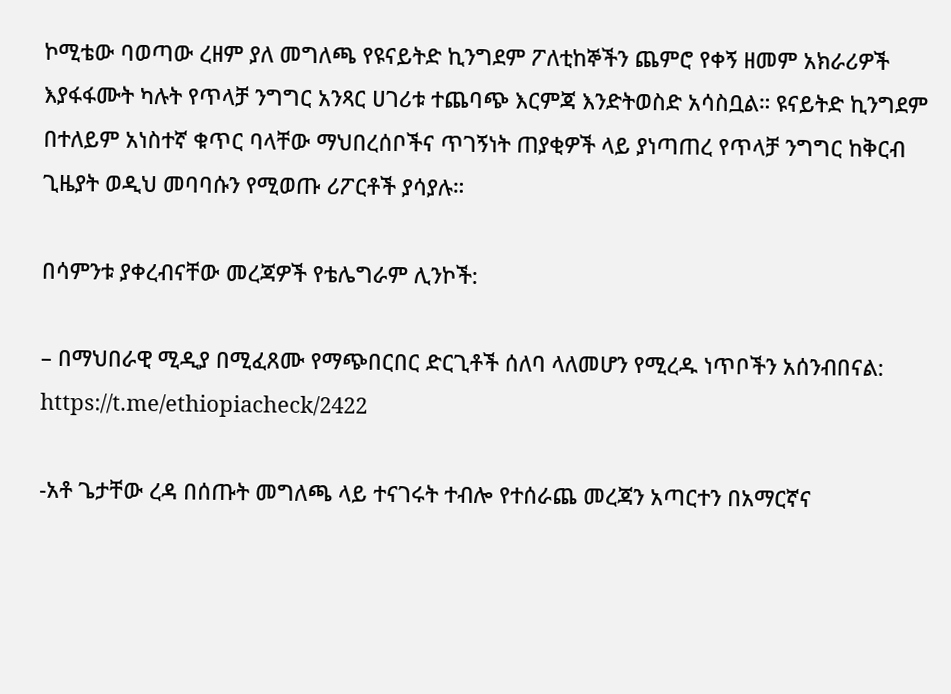ኮሚቴው ባወጣው ረዘም ያለ መግለጫ የዩናይትድ ኪንግደም ፖለቲከኞችን ጨምሮ የቀኝ ዘመም አክራሪዎች እያፋፋሙት ካሉት የጥላቻ ንግግር አንጻር ሀገሪቱ ተጨባጭ እርምጃ እንድትወስድ አሳስቧል። ዩናይትድ ኪንግደም በተለይም አነስተኛ ቁጥር ባላቸው ማህበረሰቦችና ጥገኝነት ጠያቂዎች ላይ ያነጣጠረ የጥላቻ ንግግር ከቅርብ ጊዜያት ወዲህ መባባሱን የሚወጡ ሪፖርቶች ያሳያሉ።

በሳምንቱ ያቀረብናቸው መረጃዎች የቴሌግራም ሊንኮች:

– በማህበራዊ ሚዲያ በሚፈጸሙ የማጭበርበር ድርጊቶች ሰለባ ላለመሆን የሚረዱ ነጥቦችን አሰንብበናል:
https://t.me/ethiopiacheck/2422

-አቶ ጌታቸው ረዳ በሰጡት መግለጫ ላይ ተናገሩት ተብሎ የተሰራጨ መረጃን አጣርተን በአማርኛና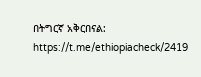በትግርኛ አቅርበናል:
https://t.me/ethiopiacheck/2419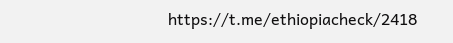https://t.me/ethiopiacheck/2418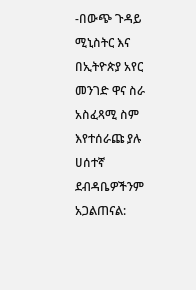-በውጭ ጉዳይ ሚኒስትር እና በኢትዮጵያ አየር መንገድ ዋና ስራ አስፈጻሚ ስም እየተሰራጩ ያሉ ሀሰተኛ ደብዳቤዎችንም አጋልጠናል: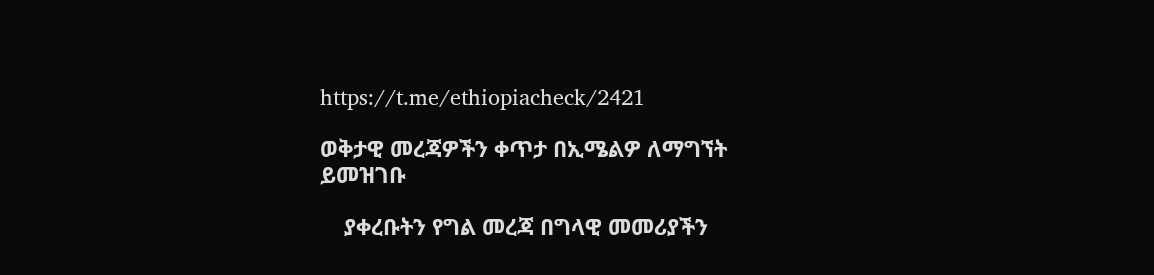https://t.me/ethiopiacheck/2421

ወቅታዊ መረጃዎችን ቀጥታ በኢሜልዎ ለማግኘት ይመዝገቡ

    ያቀረቡትን የግል መረጃ በግላዊ መመሪያችን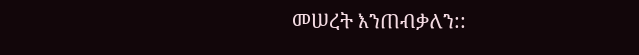መሠረት እንጠብቃለን::